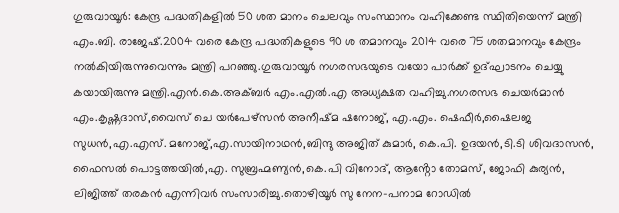ഗുരുവായൂർ: കേന്ദ്ര പദ്ധതികളിൽ 50 ശത മാനം ചെലവും സംസ്ഥാനം വഹിക്കേണ്ട സ്ഥിതിയെന്ന് മന്ത്രി എം.ബി. രാജേഷ്.2004 വരെ കേന്ദ്ര പദ്ധതികളുടെ 90 ശ തമാനവും 2014 വരെ 75 ശതമാനവും കേന്ദ്രം നൽകിയിരുന്നുവെന്നും മന്ത്രി പറഞ്ഞു.ഗുരുവായൂർ നഗരസഭയുടെ വയോ പാർക്ക് ഉദ്ഘാടനം ചെയ്യു കയായിരുന്നു മന്ത്രി.എൻ.കെ.അക്ബർ എം.എൽ.എ അധ്യക്ഷത വഹിച്ചു.നഗരസഭ ചെയർമാൻ എം.കൃഷ്ണദാസ്,വൈസ് ചെ യർപേഴ്സൻ അനീഷ്മ ഷനോജ്, എ.എം. ഷെഫീർ,ഷൈലജ സുധൻ,എ.എസ്. മനോജ്,എ.സായിനാഥൻ,ബിന്ദു അജിത് കുമാർ, കെ.പി. ഉദയൻ,ടി.ടി ശിവദാസൻ, ഫൈസൽ പൊട്ടത്തയിൽ,എ. സുബ്രഹ്മണ്യൻ,കെ.പി വിനോദ്, ആൻ്റോ തോമസ്, ജോഫി കുര്യൻ, ലിജിത്ത് തരകൻ എന്നിവർ സംസാരിച്ചു.തൊഴിയൂർ സു നേന-പനാമ റോഡിൽ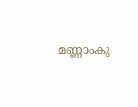മണ്ണാംകു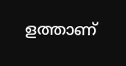ളത്താണ്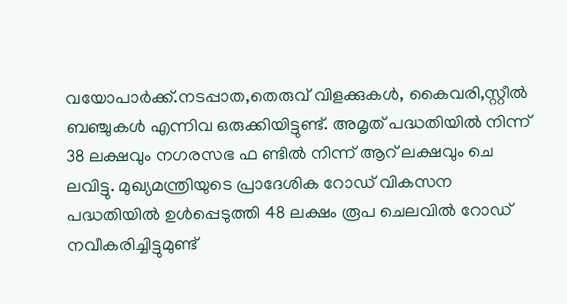വയോപാർക്ക്.നടപ്പാത,തെരുവ് വിളക്കുകൾ, കൈവരി,സ്റ്റീൽ ബഞ്ചുകൾ എന്നിവ ഒരുക്കിയിട്ടുണ്ട്. അമൃത് പദ്ധതിയിൽ നിന്ന് 38 ലക്ഷവും നഗരസഭ ഫ ണ്ടിൽ നിന്ന് ആറ് ലക്ഷവും ചെ ലവിട്ടു. മുഖ്യമന്ത്രിയുടെ പ്രാദേശിക റോഡ് വികസന പദ്ധതിയിൽ ഉൾപ്പെടുത്തി 48 ലക്ഷം രൂപ ചെലവിൽ റോഡ് നവീകരിച്ചിട്ടുമുണ്ട്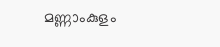മണ്ണാംകുളം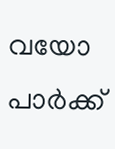വയോ പാർക്ക്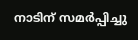നാടിന് സമർപ്പിച്ചു